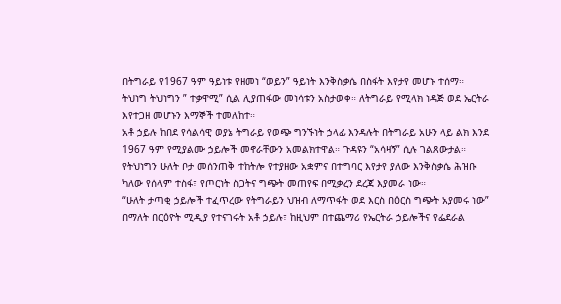በትግራይ የ1967 ዓም ዓይነቱ የዘመነ “ወይን” ዓይነት እንቅስቃሴ በስፋት እየታየ መሆኑ ተሰማ። ትህነግ ትህነግን ” ተቃዋሚ” ሲል ሊያጠፋው መነሳቱን አስታወቀ። ለትግራይ የሚላክ ነዳጅ ወደ ኤርትራ እየተጋዘ መሆኑን እማኞች ተመለከተ።
አቶ ኃይሉ ከበደ የሳልሳዊ ወያኔ ትግራይ የወጭ ግንኙነት ኃላፊ እንዳሉት በትግራይ አሁን ላይ ልክ እንደ 1967 ዓም የሚያልሙ ኃይሎች መኖራቸውን አመልክተዋል። ጉዳዩን “አሳዛኝ” ሲሉ ገልጸውታል።
የትህነግን ሁለት ቦታ መሰንጠቅ ተከትሎ የተያዘው አቋምና በተግባር እየታየ ያለው እንቅስቃሴ ሕዝቡ ካለው የሰላም ተስፋ፣ የጦርነት ስጋትና ግጭት መጠየፍ በሚቃረን ደረጃ እያመራ ነው።
“ሁለት ታጣቂ ኃይሎች ተፈጥረው የትግራይን ህዝብ ለማጥፋት ወደ እርስ በዕርስ ግጭት አያመሩ ነው” በማለት በርዕዮት ሚዲያ የተናገሩት አቶ ኃይሉ፣ ከዚህም በተጨማሪ የኤርትራ ኃይሎችና የፌደራል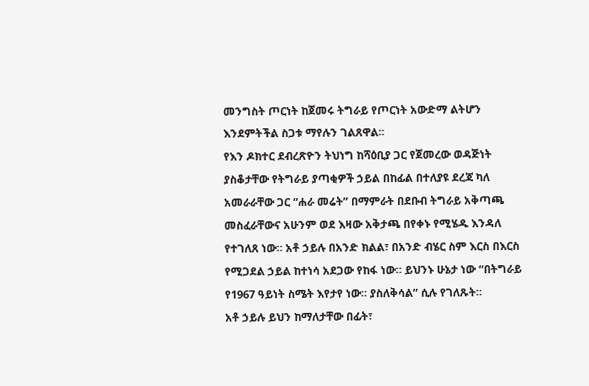መንግስት ጦርነት ከጀመሩ ትግራይ የጦርነት አውድማ ልትሆን እንደምትችል ስጋቱ ማየሉን ገልጸዋል።
የእን ዶክተር ደብረጽዮን ትህነግ ከሻዕቢያ ጋር የጀመረው ወዳጅነት ያስቆታቸው የትግራይ ያጣቂዎች ኃይል በከፊል በተለያዩ ደረጃ ካለ አመራራቸው ጋር “ሐራ መሬት” በማምራት በደቡብ ትግራይ አቅጣጫ መስፈራቸውና አሁንም ወደ እዛው አቅታጫ በየቀኑ የሚሄዱ እንዳለ የተገለጸ ነው። አቶ ኃይሉ በአንድ ክልል፣ በአንድ ብሄር ስም እርስ በእርስ የሚጋደል ኃይል ከተነሳ አደጋው የከፋ ነው። ይህንኑ ሁኔታ ነው “በትግራይ የ1967 ዓይነት ስሜት እየታየ ነው። ያስለቅሳል” ሲሉ የገለጹት።
አቶ ኃይሉ ይህን ከማለታቸው በፊት፣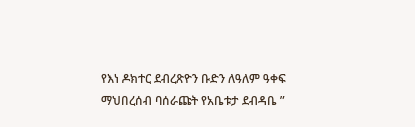የእነ ዶክተር ደብረጽዮን ቡድን ለዓለም ዓቀፍ ማህበረሰብ ባሰራጩት የአቤቱታ ደብዳቤ ”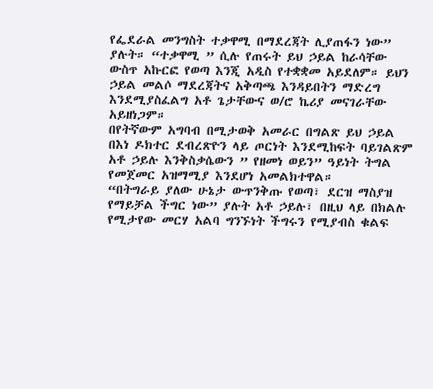የፌደራል መንግስት ተቃዋሚ በማደረጃት ሊያጠፋን ነው” ያሉት። “ተቃዋሚ ” ሲሉ የጠሩት ይህ ኃይል ከራሳቸው ውስጥ አኩርፎ የወጣ እንጂ አዲስ የተቋቋመ አይደለም። ይህን ኃይል መልሶ ማደረጃትና አቅጣጫ እንዳይበትን ማድረግ እንደሚያስፈልግ አቶ ጌታቸውና ወ/ሮ ኬሪያ መናገራቸው አይዘነጋም።
በየትኛውም አግባብ በሚታወቅ አመራር በግልጽ ይህ ኃይል በእነ ዶክተር ደብረጽዮን ላይ ጦርነት እንደሚከፍት ባይገልጽም አቶ ኃይሉ እንቅስቃሴውን ” የዘመነ ወይን” ዓይነት ትግል የመጀመር አዝማሚያ እንደሆነ አመልክተዋል።
“በትግራይ ያለው ሁኔታ ውጥንቅጡ የወጣ፣ ደርዝ ማስያዝ የማይቻል ችግር ነው” ያሉት አቶ ኃይሉ፣ በዚህ ላይ በክልሉ የሚታየው መርሃ አልባ ግንኙነት ችግሩን የሚያብስ ቁልፍ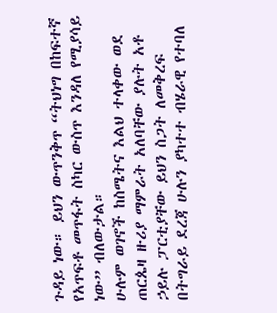ጉዳይ ነው። ይህን ውጥንቅጥ “ትህነግ በከፍተኛ የአጥፍቶ መጥፋት ስካር ውስጥ እንዳለ የሚያሳይ ነው” ብለውታል።
ሁሉም ወገኖች ከስሜትና እልህ ተላቀው ወደ ጠርጴዛ ዙሪያ ማምራት አለባቸው ያሉት አቶ ኃይሉ ፓርቲያቸው ይህን ስጋት ለመቅረፍ በትግራይ ደረጃ ሁሉን ያካተተ ብሄራዊ የተባለ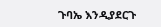ጉባኤ እንዲያደርጉ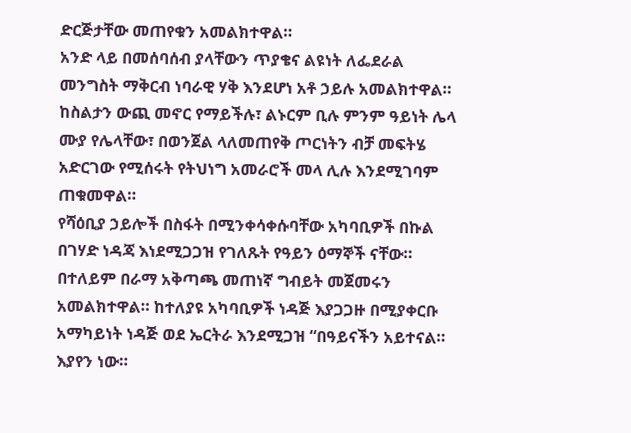ድርጅታቸው መጠየቁን አመልክተዋል።
አንድ ላይ በመሰባሰብ ያላቸውን ጥያቄና ልዩነት ለፌደራል መንግስት ማቅርብ ነባራዊ ሃቅ እንደሆነ አቶ ኃይሉ አመልክተዋል። ከስልታን ውጪ መኖር የማይችሉ፣ ልኑርም ቢሉ ምንም ዓይነት ሌላ ሙያ የሌላቸው፣ በወንጀል ላለመጠየቅ ጦርነትን ብቻ መፍትሄ አድርገው የሚሰሩት የትህነግ አመራሮች መላ ሊሉ እንደሚገባም ጠቁመዋል።
የሻዕቢያ ኃይሎች በስፋት በሚንቀሳቀሱባቸው አካባቢዎች በኩል በገሃድ ነዳጃ እነደሚጋጋዝ የገለጹት የዓይን ዕማኞች ናቸው። በተለይም በራማ አቅጣጫ መጠነኛ ግብይት መጀመሩን አመልክተዋል። ከተለያዩ አካባቢዎች ነዳጅ እያጋጋዙ በሚያቀርቡ አማካይነት ነዳጅ ወደ ኤርትራ እንደሚጋዝ “በዓይናችን አይተናል። እያየን ነው።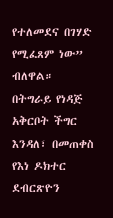የተለመደና በገሃድ የሚፈጸም ነው” ብለዋል።
በትግራይ የነዳጅ አቅርቦት ችግር እንዳለ፣ በመጠቀስ የእነ ዶክተር ደብርጽዮን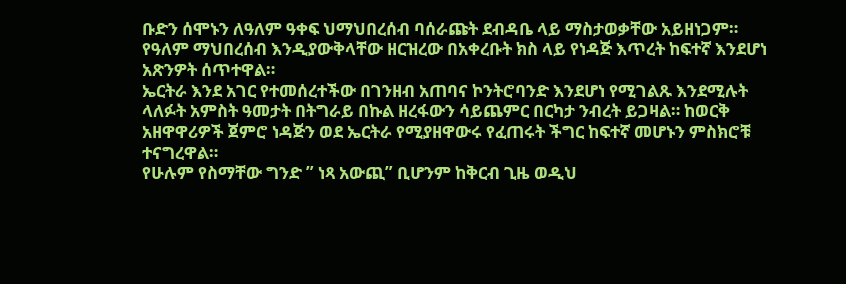ቡድን ሰሞኑን ለዓለም ዓቀፍ ህማህበረሰብ ባሰራጩት ደብዳቤ ላይ ማስታወቃቸው አይዘነጋም። የዓለም ማህበረሰብ እንዲያውቅላቸው ዘርዝረው በአቀረቡት ክስ ላይ የነዳጅ እጥረት ከፍተኛ እንደሆነ አጽንዎት ሰጥተዋል።
ኤርትራ እንደ አገር የተመሰረተችው በገንዘብ አጠባና ኮንትሮባንድ እንደሆነ የሚገልጹ እንደሚሉት ላለፉት አምስት ዓመታት በትግራይ በኩል ዘረፋውን ሳይጨምር በርካታ ንብረት ይጋዛል። ከወርቅ አዘዋዋሪዎች ጀምሮ ነዳጅን ወደ ኤርትራ የሚያዘዋውሩ የፈጠሩት ችግር ከፍተኛ መሆኑን ምስክሮቹ ተናግረዋል።
የሁሉም የስማቸው ግንድ ” ነጻ አውጪ” ቢሆንም ከቅርብ ጊዜ ወዲህ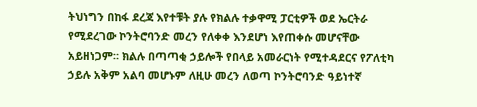ትህነግን በከፋ ደረጃ እየተቹት ያሉ የክልሉ ተቃዋሚ ፓርቲዎች ወደ ኤርትራ የሚደረገው ኮንትሮባንድ መረን የለቀቀ እንደሆነ እየጠቀሱ መሆናቸው አይዘነጋም። ክልሉ በጣጣቂ ኃይሎች የበላይ አመራርነት የሚተዳደርና የፖለቲካ ኃይሉ አቅም አልባ መሆኑም ለዚሁ መረን ለወጣ ኮንትሮባንድ ዓይነተኛ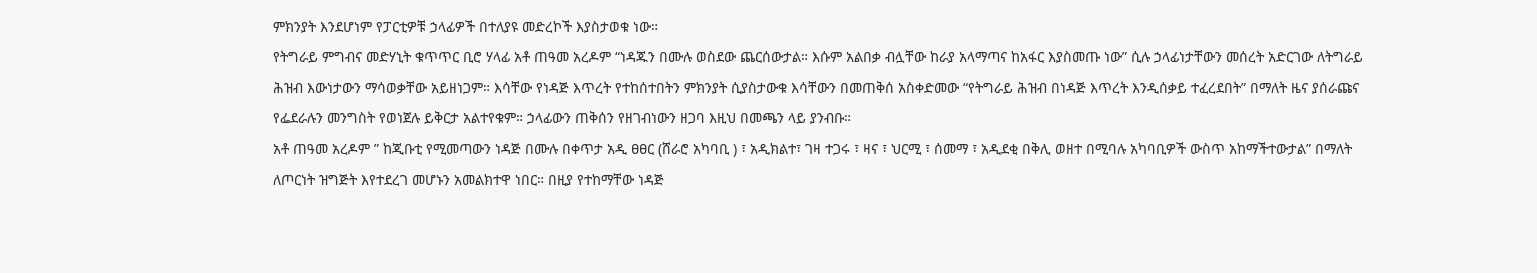ምክንያት እንደሆነም የፓርቲዎቹ ኃላፊዎች በተለያዩ መድረኮች እያስታወቁ ነው።
የትግራይ ምግብና መድሃኒት ቁጥጥር ቢሮ ሃላፊ አቶ ጠዓመ አረዶም “ነዳጁን በሙሉ ወስደው ጨርሰውታል። እሱም አልበቃ ብሏቸው ከራያ አላማጣና ከአፋር እያስመጡ ነው” ሲሉ ኃላፊነታቸውን መሰረት አድርገው ለትግራይ ሕዝብ እውነታውን ማሳወቃቸው አይዘነጋም። እሳቸው የነዳጅ እጥረት የተከሰተበትን ምክንያት ሲያስታውቁ እሳቸውን በመጠቅሰ አስቀድመው “የትግራይ ሕዝብ በነዳጅ እጥረት እንዲሰቃይ ተፈረደበት” በማለት ዜና ያሰራጩና የፌደራሉን መንግስት የወነጀሉ ይቅርታ አልተየቁም። ኃላፊውን ጠቅሰን የዘገብነውን ዘጋባ እዚህ በመጫን ላይ ያንብቡ።
አቶ ጠዓመ አረዶም ” ከጂቡቲ የሚመጣውን ነዳጅ በሙሉ በቀጥታ አዲ ፀፀር (ሸራሮ አካባቢ ) ፣ አዲክልተ፣ ገዛ ተጋሩ ፣ ዛና ፣ ህርሚ ፣ ሰመማ ፣ አዲደቂ በቅሊ ወዘተ በሚባሉ አካባቢዎች ውስጥ አከማችተውታል” በማለት ለጦርነት ዝግጅት እየተደረገ መሆኑን አመልክተዋ ነበር። በዚያ የተከማቸው ነዳጅ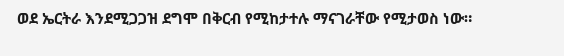ወደ ኤርትራ እንደሚጋጋዝ ደግሞ በቅርብ የሚከታተሉ ማናገራቸው የሚታወስ ነው።